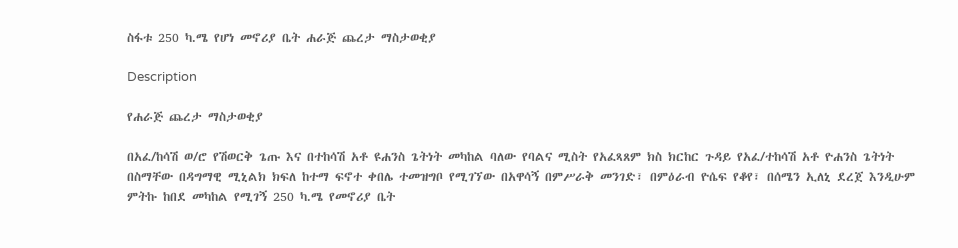ስፋቱ 250 ካ.ሜ የሆነ መኖሪያ ቤት ሐራጅ ጨረታ ማስታወቂያ

Description

የሐራጅ ጨረታ ማስታወቂያ

በአፈ/ከሳሽ ወ/ሮ የሽወርቅ ጌጡ እና በተከሳሽ አቶ ዩሐንስ ጌትነት መካከል ባለው የባልና ሚስት የአፈጻጸም ክስ ክርከር ጉዳይ የአፈ/ተከሳሽ አቶ ዮሐንስ ጌትነት በስማቸው በዳግማዊ ሚኒልክ ክፍለ ከተማ ፍኖተ ቀበሌ ተመዝግቦ የሚገኘው በአዋሳኝ በምሥራቅ መንገድ፣ በምዕራብ ዮሴፍ የቆየ፣ በሰሜን ኢለኒ ደረጀ እንዲሁም ምትኩ ከበደ መካከል የሚገኝ 250 ካ.ሜ የመኖሪያ ቤት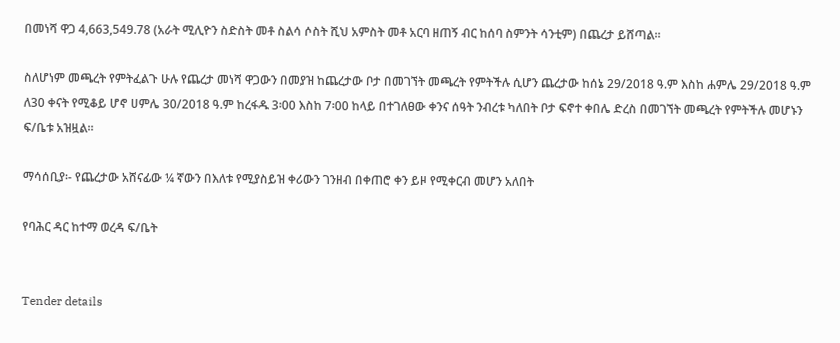በመነሻ ዋጋ 4,663,549.78 (አራት ሚሊዮን ስድስት መቶ ስልሳ ሶስት ሺህ አምስት መቶ አርባ ዘጠኝ ብር ከሰባ ስምንት ሳንቲም) በጨረታ ይሸጣል።

ስለሆነም መጫረት የምትፈልጉ ሁሉ የጨረታ መነሻ ዋጋውን በመያዝ ከጨረታው ቦታ በመገኘት መጫረት የምትችሉ ሲሆን ጨረታው ከሰኔ 29/2018 ዓ.ም እስከ ሐምሌ 29/2018 ዓ.ም ለ30 ቀናት የሚቆይ ሆኖ ሀምሌ 30/2018 ዓ.ም ከረፋዱ 3፡00 እስከ 7፡00 ከላይ በተገለፀው ቀንና ሰዓት ንብረቱ ካለበት ቦታ ፍኖተ ቀበሌ ድረስ በመገኘት መጫረት የምትችሉ መሆኑን ፍ/ቤቱ አዝዟል።

ማሳሰቢያ፡- የጨረታው አሸናፊው ¼ ኛውን በእለቱ የሚያስይዝ ቀሪውን ገንዘብ በቀጠሮ ቀን ይዞ የሚቀርብ መሆን አለበት

የባሕር ዳር ከተማ ወረዳ ፍ/ቤት


Tender details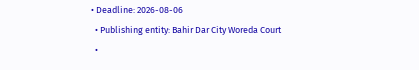• Deadline: 2026-08-06
  • Publishing entity: Bahir Dar City Woreda Court
  •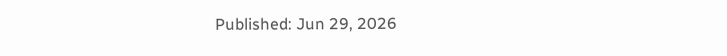Published: Jun 29, 2026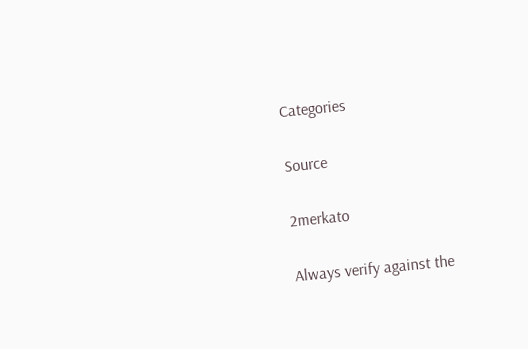Categories

Source

2merkato

Always verify against the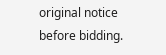original notice before bidding.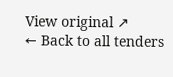View original ↗
← Back to all tenders